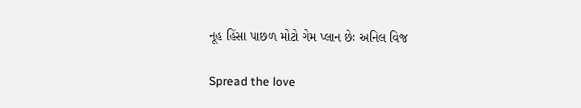નૂહ હિંસા પાછળ મોટો ગેમ પ્લાન છેઃ અનિલ વિજ

Spread the love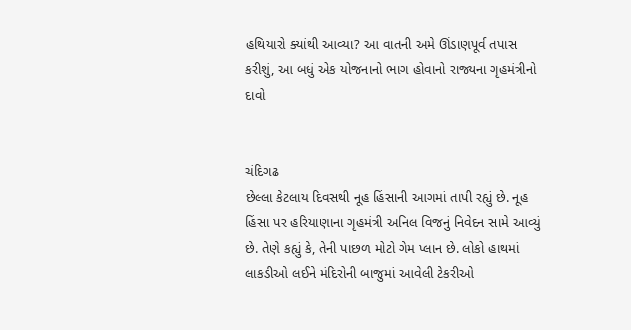હથિયારો ક્યાંથી આવ્યા? આ વાતની અમે ઊંડાણપૂર્વ તપાસ કરીશું, આ બધું એક યોજનાનો ભાગ હોવાનો રાજ્યના ગૃહમંત્રીનો દાવો


ચંદિગઢ
છેલ્લા કેટલાય દિવસથી નૂહ હિંસાની આગમાં તાપી રહ્યું છે. નૂહ હિંસા પર હરિયાણાના ગૃહમંત્રી અનિલ વિજનું નિવેદન સામે આવ્યું છે. તેણે કહ્યું કે, તેની પાછળ મોટો ગેમ પ્લાન છે. લોકો હાથમાં લાકડીઓ લઈને મંદિરોની બાજુમાં આવેલી ટેકરીઓ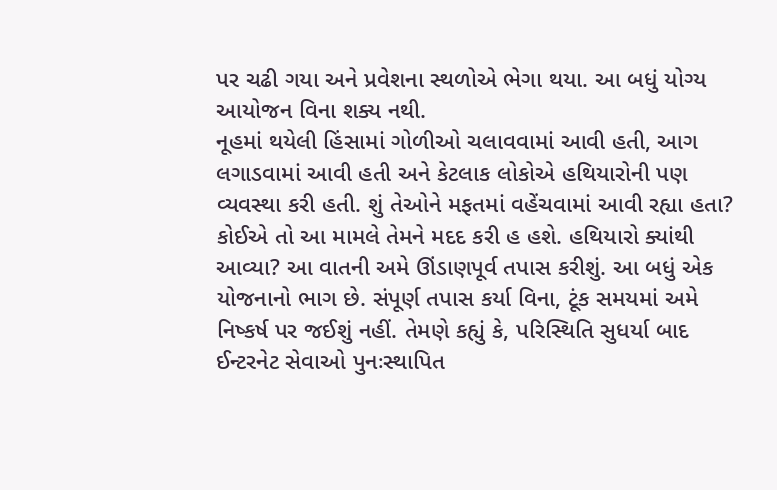પર ચઢી ગયા અને પ્રવેશના સ્થળોએ ભેગા થયા. આ બધું યોગ્ય આયોજન વિના શક્ય નથી.
નૂહમાં થયેલી હિંસામાં ગોળીઓ ચલાવવામાં આવી હતી, આગ લગાડવામાં આવી હતી અને કેટલાક લોકોએ હથિયારોની પણ વ્યવસ્થા કરી હતી. શું તેઓને મફતમાં વહેંચવામાં આવી રહ્યા હતા? કોઈએ તો આ મામલે તેમને મદદ કરી હ હશે. હથિયારો ક્યાંથી આવ્યા? આ વાતની અમે ઊંડાણપૂર્વ તપાસ કરીશું. આ બધું એક યોજનાનો ભાગ છે. સંપૂર્ણ તપાસ કર્યા વિના, ટૂંક સમયમાં અમે નિષ્કર્ષ પર જઈશું નહીં. તેમણે કહ્યું કે, પરિસ્થિતિ સુધર્યા બાદ ઈન્ટરનેટ સેવાઓ પુનઃસ્થાપિત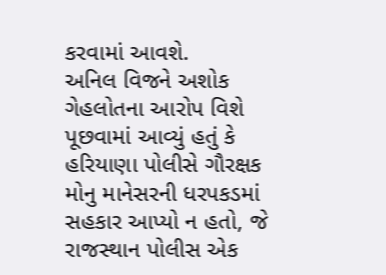કરવામાં આવશે.
અનિલ વિજને અશોક ગેહલોતના આરોપ વિશે પૂછવામાં આવ્યું હતું કે હરિયાણા પોલીસે ગૌરક્ષક મોનુ માનેસરની ધરપકડમાં સહકાર આપ્યો ન હતો, જે રાજસ્થાન પોલીસ એક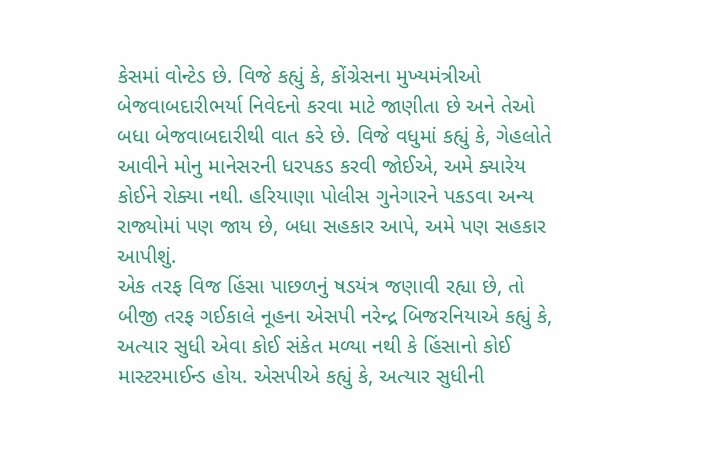કેસમાં વોન્ટેડ છે. વિજે કહ્યું કે, કોંગ્રેસના મુખ્યમંત્રીઓ બેજવાબદારીભર્યા નિવેદનો કરવા માટે જાણીતા છે અને તેઓ બધા બેજવાબદારીથી વાત કરે છે. વિજે વધુમાં કહ્યું કે, ગેહલોતે આવીને મોનુ માનેસરની ધરપકડ કરવી જોઈએ, અમે ક્યારેય કોઈને રોક્યા નથી. હરિયાણા પોલીસ ગુનેગારને પકડવા અન્ય રાજ્યોમાં પણ જાય છે, બધા સહકાર આપે, અમે પણ સહકાર આપીશું.
એક તરફ વિજ હિંસા પાછળનું ષડયંત્ર જણાવી રહ્યા છે, તો બીજી તરફ ગઈકાલે નૂહના એસપી નરેન્દ્ર બિજરનિયાએ કહ્યું કે, અત્યાર સુધી એવા કોઈ સંકેત મળ્યા નથી કે હિંસાનો કોઈ માસ્ટરમાઈન્ડ હોય. એસપીએ કહ્યું કે, અત્યાર સુધીની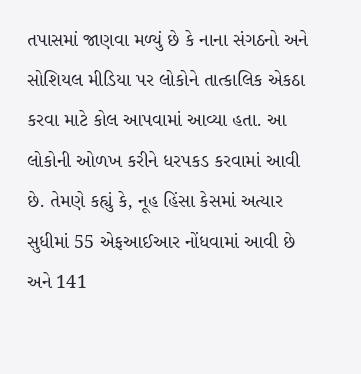તપાસમાં જાણવા મળ્યું છે કે નાના સંગઠનો અને સોશિયલ મીડિયા પર લોકોને તાત્કાલિક એકઠા કરવા માટે કોલ આપવામાં આવ્યા હતા. આ લોકોની ઓળખ કરીને ધરપકડ કરવામાં આવી છે. તેમણે કહ્યું કે, નૂહ હિંસા કેસમાં અત્યાર સુધીમાં 55 એફઆઈઆર નોંધવામાં આવી છે અને 141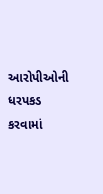આરોપીઓની ધરપકડ કરવામાં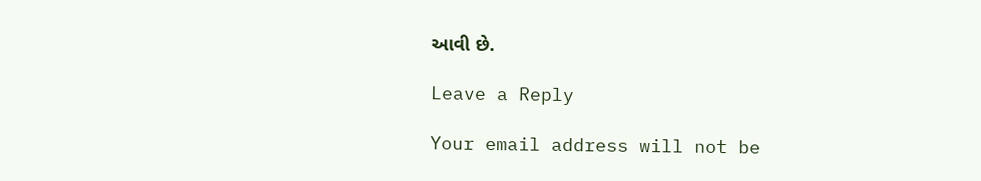આવી છે.

Leave a Reply

Your email address will not be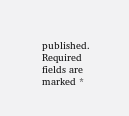published. Required fields are marked *